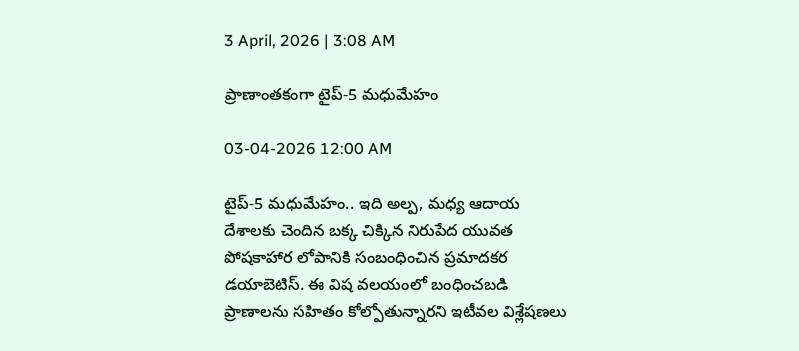3 April, 2026 | 3:08 AM

ప్రాణాంతకంగా టైప్-5 మధుమేహం

03-04-2026 12:00 AM

టైప్-5 మధుమేహం.. ఇది అల్ప, మధ్య ఆదాయ దేశాలకు చెందిన బక్క చిక్కిన నిరుపేద యువత పోషకాహార లోపానికి సంబంధించిన ప్రమాదకర డయాబెటిస్. ఈ విష వలయంలో బంధించబడి ప్రాణాలను సహితం కోల్పోతున్నారని ఇటీవల విశ్లేషణలు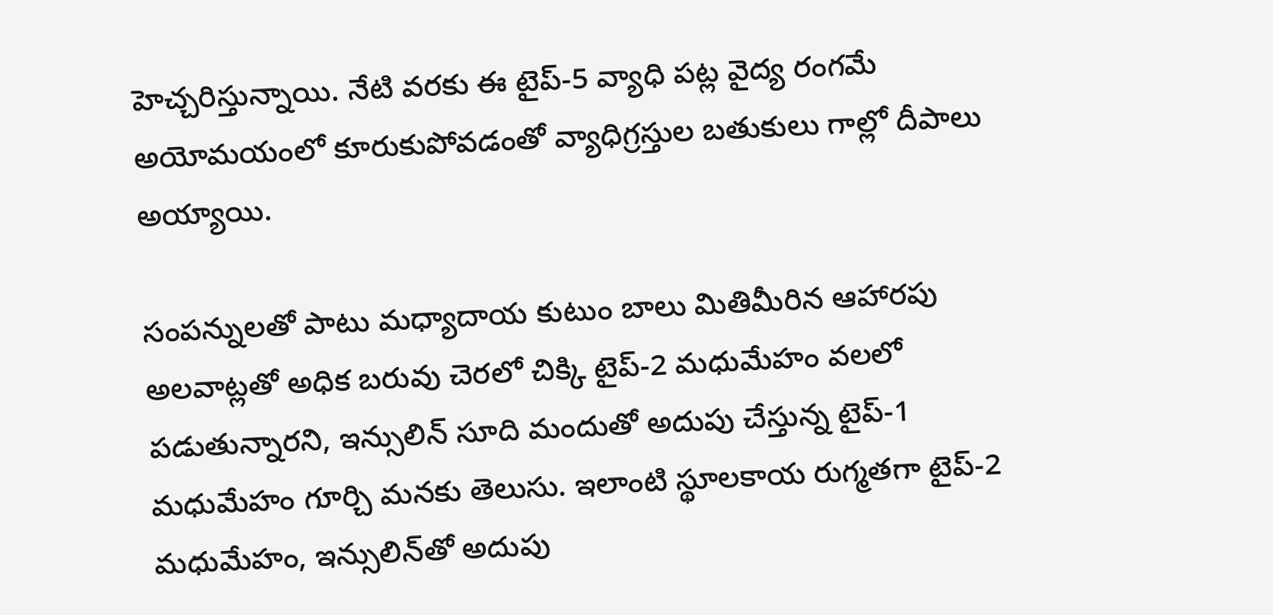హెచ్చరిస్తున్నాయి. నేటి వరకు ఈ టైప్-5 వ్యాధి పట్ల వైద్య రంగమే అయోమయంలో కూరుకుపోవడంతో వ్యాధిగ్రస్తుల బతుకులు గాల్లో దీపాలు అయ్యాయి.

సంపన్నులతో పాటు మధ్యాదాయ కుటుం బాలు మితిమీరిన ఆహారపు అలవాట్లతో అధిక బరువు చెరలో చిక్కి టైప్-2 మధుమేహం వలలో పడుతున్నారని, ఇన్సులిన్ సూది మందుతో అదుపు చేస్తున్న టైప్-1 మధుమేహం గూర్చి మనకు తెలుసు. ఇలాంటి స్థూలకాయ రుగ్మతగా టైప్-2 మధుమేహం, ఇన్సులిన్‌తో అదుపు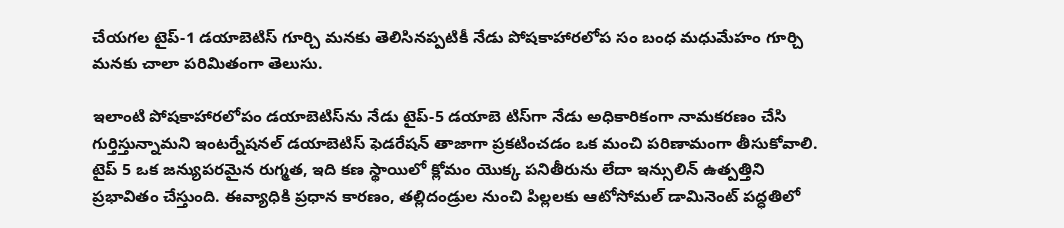చేయగల టైప్-1 డయాబెటిస్ గూర్చి మనకు తెలిసినప్పటికీ నేడు పోషకాహారలోప సం బంధ మధుమేహం గూర్చి మనకు చాలా పరిమితంగా తెలుసు.

ఇలాంటి పోషకాహారలోపం డయాబెటిస్‌ను నేడు టైప్-5 డయాబె టిస్‌గా నేడు అధికారికంగా నామకరణం చేసి గుర్తిస్తున్నామని ఇంటర్నేషనల్ డయాబెటిస్ ఫెడరేషన్ తాజాగా ప్రకటించడం ఒక మంచి పరిణామంగా తీసుకోవాలి. టైప్ 5 ఒక జన్యుపరమైన రుగ్మత, ఇది కణ స్థాయిలో క్లోమం యొక్క పనితీరును లేదా ఇన్సులిన్ ఉత్పత్తిని ప్రభావితం చేస్తుంది. ఈవ్యాధికి ప్రధాన కారణం, తల్లిదండ్రుల నుంచి పిల్లలకు ఆటోసోమల్ డామినెంట్ పద్ధతిలో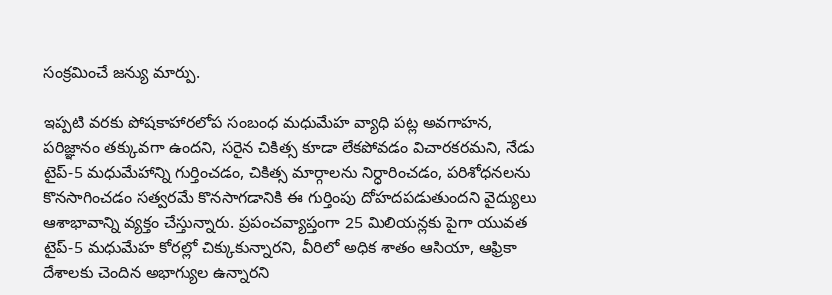సంక్రమించే జన్యు మార్పు.

ఇప్పటి వరకు పోషకాహారలోప సంబంధ మధుమేహ వ్యాధి పట్ల అవగాహన, పరిజ్ఞానం తక్కువగా ఉందని, సరైన చికిత్స కూడా లేకపోవడం విచారకరమని, నేడు టైప్-5 మధుమేహాన్ని గుర్తించడం, చికిత్స మార్గాలను నిర్ధారించడం, పరిశోధనలను కొనసాగించడం సత్వరమే కొనసాగడానికి ఈ గుర్తింపు దోహదపడుతుందని వైద్యులు ఆశాభావాన్ని వ్యక్తం చేస్తున్నారు. ప్రపంచవ్యాప్తంగా 25 మిలియన్లకు పైగా యువత టైప్-5 మధుమేహ కోరల్లో చిక్కుకున్నారని, వీరిలో అధిక శాతం ఆసియా, ఆఫ్రికా దేశాలకు చెందిన అభాగ్యుల ఉన్నారని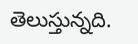తెలుస్తున్నది.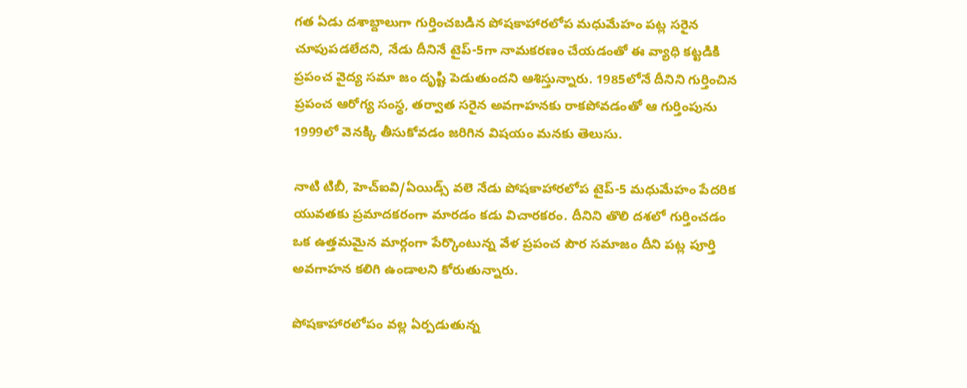గత ఏడు దశాబ్దాలుగా గుర్తించబడిన పోషకాహారలోప మధుమేహం పట్ల సరైన చూపుపడలేదని, నేడు దీనినే టైప్-5గా నామకరణం చేయడంతో ఈ వ్యాధి కట్టడికి ప్రపంచ వైద్య సమా జం దృష్టి పెడుతుందని ఆశిస్తున్నారు. 1985లోనే దీనిని గుర్తించిన ప్రపంచ ఆరోగ్య సంస్థ, తర్వాత సరైన అవగాహనకు రాకపోవడంతో ఆ గుర్తింపును 1999లో వెనక్కి తీసుకోవడం జరిగిన విషయం మనకు తెలుసు.

నాటి టిబీ, హెచ్‌ఐవి/ఏయిడ్స్ వలె నేడు పోషకాహారలోప టైప్-5 మధుమేహం పేదరిక యువతకు ప్రమాదకరంగా మారడం కడు విచారకరం. దీనిని తొలి దశలో గుర్తించడం ఒక ఉత్తమమైన మార్గంగా పేర్కొంటున్న వేళ ప్రపంచ పౌర సమాజం దీని పట్ల పూర్తి అవగాహన కలిగి ఉండాలని కోరుతున్నారు.

పోషకాహారలోపం వల్ల ఏర్పడుతున్న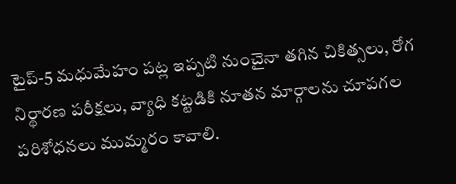టైప్-5 మధుమేహం పట్ల ఇప్పటి నుంచైనా తగిన చికిత్సలు, రోగ నిర్థారణ పరీక్షలు, వ్యాధి కట్టడికి నూతన మార్గాలను చూపగల పరిశోధనలు ముమ్మరం కావాలి.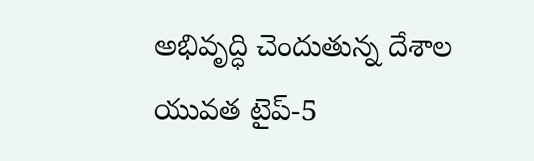అభివృద్ధి చెందుతున్న దేశాల యువత టైప్-5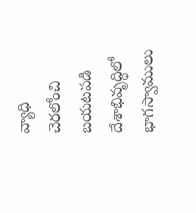వ్యాధి చెరలోంచి బయటపడి దేశాభివృద్ధిలో భాగస్వాములు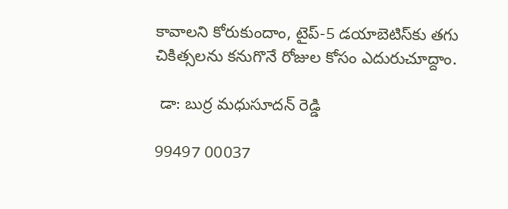కావాలని కోరుకుందాం, టైప్-5 డయాబెటిస్‌కు తగు చికిత్సలను కనుగొనే రోజుల కోసం ఎదురుచూద్దాం.

 డా: బుర్ర మధుసూదన్ రెడ్డి

99497 00037